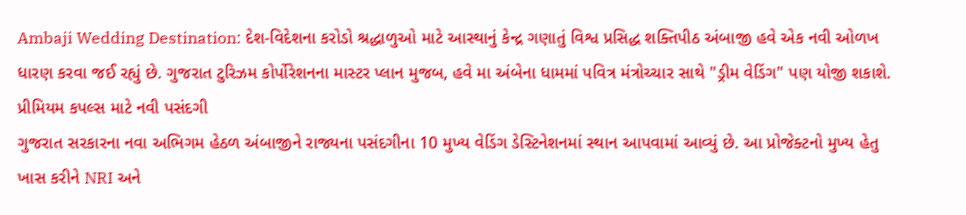Ambaji Wedding Destination: દેશ-વિદેશના કરોડો શ્રદ્ધાળુઓ માટે આસ્થાનું કેન્દ્ર ગણાતું વિશ્વ પ્રસિદ્ધ શક્તિપીઠ અંબાજી હવે એક નવી ઓળખ ધારણ કરવા જઈ રહ્યું છે. ગુજરાત ટુરિઝમ કોર્પોરેશનના માસ્ટર પ્લાન મુજબ, હવે મા અંબેના ધામમાં પવિત્ર મંત્રોચ્ચાર સાથે "ડ્રીમ વેડિંગ" પણ યોજી શકાશે.
પ્રીમિયમ કપલ્સ માટે નવી પસંદગી
ગુજરાત સરકારના નવા અભિગમ હેઠળ અંબાજીને રાજ્યના પસંદગીના 10 મુખ્ય વેડિંગ ડેસ્ટિનેશનમાં સ્થાન આપવામાં આવ્યું છે. આ પ્રોજેક્ટનો મુખ્ય હેતુ ખાસ કરીને NRI અને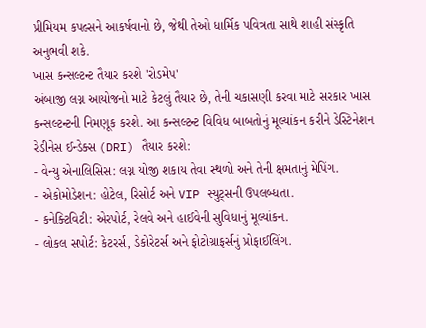પ્રીમિયમ કપલ્સને આકર્ષવાનો છે, જેથી તેઓ ધાર્મિક પવિત્રતા સાથે શાહી સંસ્કૃતિ અનુભવી શકે.
ખાસ કન્સલ્ટન્ટ તૈયાર કરશે 'રોડમેપ'
અંબાજી લગ્ન આયોજનો માટે કેટલું તૈયાર છે, તેની ચકાસણી કરવા માટે સરકાર ખાસ કન્સલ્ટન્ટની નિમણૂક કરશે. આ કન્સલ્ટન્ટ વિવિધ બાબતોનું મૂલ્યાંકન કરીને ડેસ્ટિનેશન રેડીનેસ ઈન્ડેક્સ (DRI) તૈયાર કરશે:
- વેન્યુ એનાલિસિસ: લગ્ન યોજી શકાય તેવા સ્થળો અને તેની ક્ષમતાનું મેપિંગ.
- એકોમોડેશન: હોટેલ, રિસોર્ટ અને VIP સ્યુટ્સની ઉપલબ્ધતા.
- કનેક્ટિવિટી: એરપોર્ટ, રેલવે અને હાઈવેની સુવિધાનું મૂલ્યાંકન.
- લોકલ સપોર્ટ: કેટરર્સ, ડેકોરેટર્સ અને ફોટોગ્રાફર્સનું પ્રોફાઈલિંગ.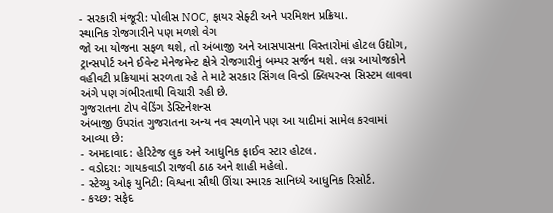- સરકારી મંજૂરી: પોલીસ NOC, ફાયર સેફ્ટી અને પરમિશન પ્રક્રિયા.
સ્થાનિક રોજગારીને પણ મળશે વેગ
જો આ યોજના સફળ થશે, તો અંબાજી અને આસપાસના વિસ્તારોમાં હોટલ ઉદ્યોગ, ટ્રાન્સપોર્ટ અને ઈવેન્ટ મેનેજમેન્ટ ક્ષેત્રે રોજગારીનું બમ્પર સર્જન થશે. લગ્ન આયોજકોને વહીવટી પ્રક્રિયામાં સરળતા રહે તે માટે સરકાર સિંગલ વિન્ડો ક્લિયરન્સ સિસ્ટમ લાવવા અંગે પણ ગંભીરતાથી વિચારી રહી છે.
ગુજરાતના ટોપ વેડિંગ ડેસ્ટિનેશન્સ
અંબાજી ઉપરાંત ગુજરાતના અન્ય નવ સ્થળોને પણ આ યાદીમાં સામેલ કરવામાં આવ્યા છે:
- અમદાવાદ: હેરિટેજ લુક અને આધુનિક ફાઈવ સ્ટાર હોટલ.
- વડોદરા: ગાયકવાડી રાજવી ઠાઠ અને શાહી મહેલો.
- સ્ટેચ્યુ ઓફ યુનિટી: વિશ્વના સૌથી ઊંચા સ્મારક સાનિધ્યે આધુનિક રિસોર્ટ.
- કચ્છ: સફેદ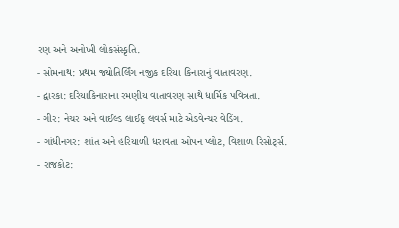રણ અને અનોખી લોકસંસ્કૃતિ.
- સોમનાથ: પ્રથમ જ્યોતિર્લિંગ નજીક દરિયા કિનારાનું વાતાવરણ.
- દ્વારકા: દરિયાકિનારાના રમણીય વાતાવરણ સાથે ધાર્મિક પવિત્રતા.
- ગીર: નેચર અને વાઈલ્ડ લાઈફ લવર્સ માટે એડવેન્ચર વેડિંગ.
- ગાંધીનગર: શાંત અને હરિયાળી ધરાવતા ઓપન પ્લોટ, વિશાળ રિસોર્ટ્સ.
- રાજકોટ: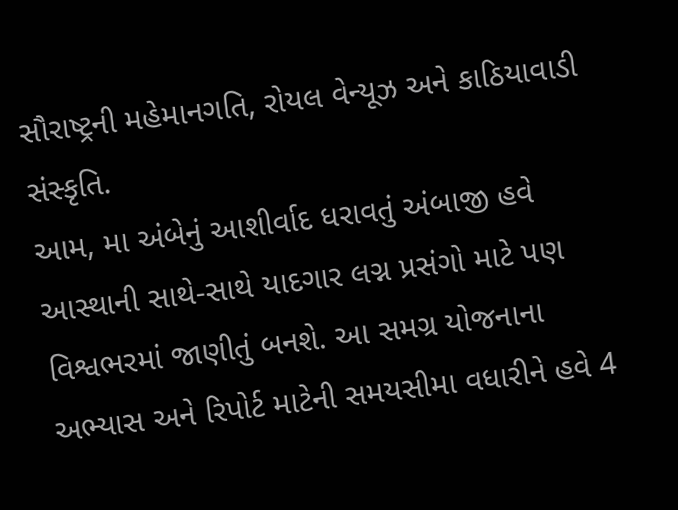સૌરાષ્ટ્રની મહેમાનગતિ, રોયલ વેન્યૂઝ અને કાઠિયાવાડી સંસ્કૃતિ.
આમ, મા અંબેનું આશીર્વાદ ધરાવતું અંબાજી હવે આસ્થાની સાથે-સાથે યાદગાર લગ્ન પ્રસંગો માટે પણ વિશ્વભરમાં જાણીતું બનશે. આ સમગ્ર યોજનાના અભ્યાસ અને રિપોર્ટ માટેની સમયસીમા વધારીને હવે 4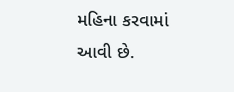મહિના કરવામાં આવી છે.